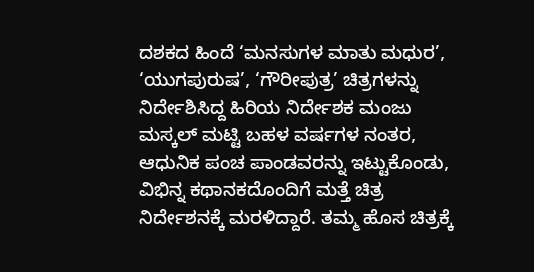ದಶಕದ ಹಿಂದೆ ‘ಮನಸುಗಳ ಮಾತು ಮಧುರ’, ‘ಯುಗಪುರುಷ’, ‘ಗೌರೀಪುತ್ರ’ ಚಿತ್ರಗಳನ್ನು ನಿರ್ದೇಶಿಸಿದ್ದ ಹಿರಿಯ ನಿರ್ದೇಶಕ ಮಂಜು ಮಸ್ಕಲ್ ಮಟ್ಟಿ ಬಹಳ ವರ್ಷಗಳ ನಂತರ, ಆಧುನಿಕ ಪಂಚ ಪಾಂಡವರನ್ನು ಇಟ್ಟುಕೊಂಡು, ವಿಭಿನ್ನ ಕಥಾನಕದೊಂದಿಗೆ ಮತ್ತೆ ಚಿತ್ರ ನಿರ್ದೇಶನಕ್ಕೆ ಮರಳಿದ್ದಾರೆ. ತಮ್ಮ ಹೊಸ ಚಿತ್ರಕ್ಕೆ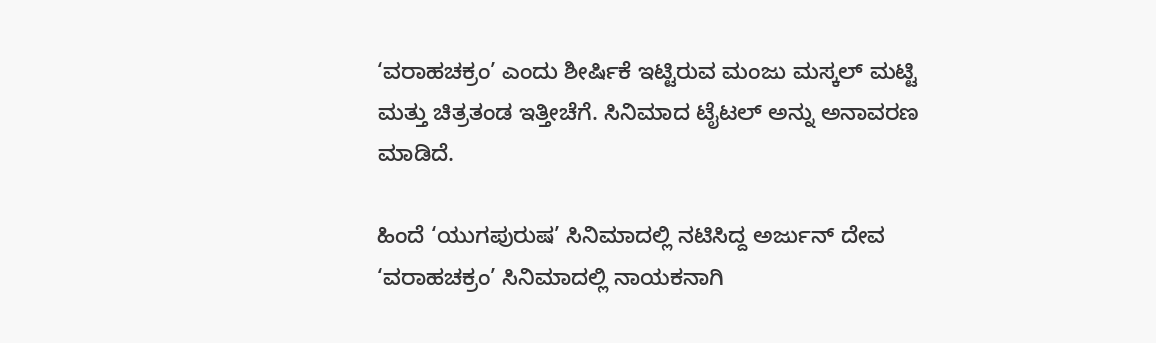‘ವರಾಹಚಕ್ರಂ’ ಎಂದು ಶೀರ್ಷಿಕೆ ಇಟ್ಟಿರುವ ಮಂಜು ಮಸ್ಕಲ್ ಮಟ್ಟಿ ಮತ್ತು ಚಿತ್ರತಂಡ ಇತ್ತೀಚೆಗೆ. ಸಿನಿಮಾದ ಟೈಟಲ್ ಅನ್ನು ಅನಾವರಣ ಮಾಡಿದೆ.

ಹಿಂದೆ ‘ಯುಗಪುರುಷ’ ಸಿನಿಮಾದಲ್ಲಿ ನಟಿಸಿದ್ದ ಅರ್ಜುನ್ ದೇವ ‘ವರಾಹಚಕ್ರಂ’ ಸಿನಿಮಾದಲ್ಲಿ ನಾಯಕನಾಗಿ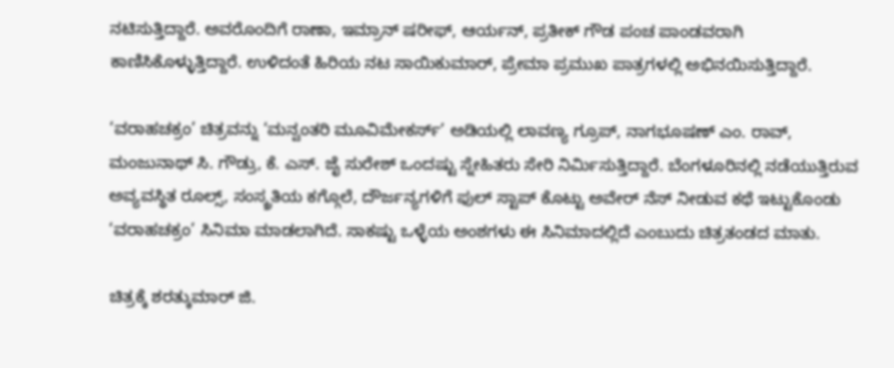ನಟಿಸುತ್ತಿದ್ದಾರೆ. ಅವರೊಂದಿಗೆ ರಾಣಾ, ಇಮ್ರಾನ್ ಷರೀಫ್, ಆರ್ಯನ್, ಪ್ರತೀಕ್ ಗೌಡ ಪಂಚ ಪಾಂಡವರಾಗಿ ಕಾಣಿಸಿಕೊಳ್ಳುತ್ತಿದ್ದಾರೆ. ಉಳಿದಂತೆ ಹಿರಿಯ ನಟ ಸಾಯಿಕುಮಾರ್, ಪ್ರೇಮಾ ಪ್ರಮುಖ ಪಾತ್ರಗಳಲ್ಲಿ ಅಭಿನಯಿಸುತ್ತಿದ್ದಾರೆ.

‘ವರಾಹಚಕ್ರಂ’ ಚಿತ್ರವನ್ನು ‘ಮನ್ವಂತರಿ ಮೂವಿಮೇಕರ್ಸ್’ ಅಡಿಯಲ್ಲಿ ಲಾವಣ್ಯ ಗ್ರೂಪ್, ನಾಗಭೂಷಣ್ ಎಂ. ರಾವ್, ಮಂಜುನಾಥ್ ಸಿ. ಗೌಡ್ರು, ಕೆ. ಎಸ್. ಜೈ ಸುರೇಶ್ ಒಂದಷ್ಟು ಸ್ನೇಹಿತರು ಸೇರಿ ನಿರ್ಮಿಸುತ್ತಿದ್ದಾರೆ. ಬೆಂಗಳೂರಿನಲ್ಲಿ ನಡೆಯುತ್ತಿರುವ ಅವ್ಯವಸ್ಥಿತ ರೂಲ್ಸ್, ಸಂಸ್ಕ್ರತಿಯ ಕಗ್ಗೊಲೆ, ದೌರ್ಜನ್ಯಗಳಿಗೆ ಫುಲ್ ಸ್ಟಾಪ್ ಕೊಟ್ಟು ಅವೇರ್ ನೆಸ್ ನೀಡುವ ಕಥೆ ಇಟ್ಟುಕೊಂಡು ‘ವರಾಹಚಕ್ರಂ’ ಸಿನಿಮಾ ಮಾಡಲಾಗಿದೆ. ಸಾಕಷ್ಟು ಒಳ್ಳೆಯ ಅಂಶಗಳು ಈ ಸಿನಿಮಾದಲ್ಲಿದೆ ಎಂಬುದು ಚಿತ್ರತಂಡದ ಮಾತು.

ಚಿತ್ರಕ್ಕೆ ಶರತ್ಕುಮಾರ್ ಜಿ.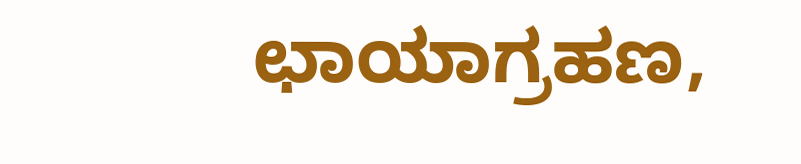ಛಾಯಾಗ್ರಹಣ,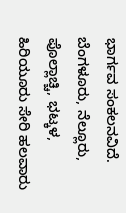ಭಾರ್ಗವ ಸಂಕಲನವಿದೆ. ಬೆಂಗಳೂರು, ನೆಲ್ಲೂರು, ಪೊಲ್ಲಾಚ್ಚಿ, ಭಟ್ಕಳ, ಹಿರಿಯೂರು ಸೇರಿ ಹಲವಾರು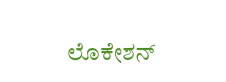ಲೊಕೇಶನ್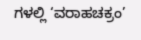ಗಳಲ್ಲಿ ‘ವರಾಹಚಕ್ರಂ’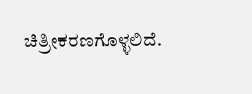ಚಿತ್ರೀಕರಣಗೊಳ್ಳಲಿದೆ.